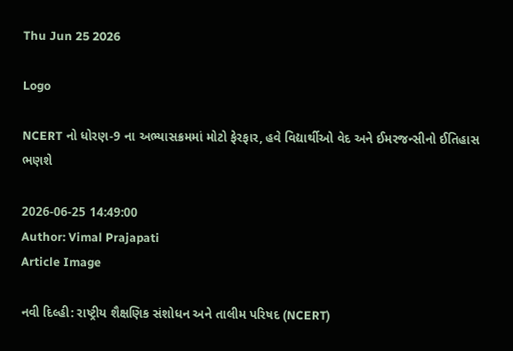Thu Jun 25 2026

Logo

NCERT નો ધોરણ-9 ના અભ્યાસક્રમમાં મોટો ફેરફાર, હવે વિદ્યાર્થીઓ વેદ અને ઈમરજન્સીનો ઈતિહાસ ભણશે

2026-06-25 14:49:00
Author: Vimal Prajapati
Article Image

નવી દિલ્હી: રાષ્ટ્રીય શૈક્ષણિક સંશોધન અને તાલીમ પરિષદ (NCERT)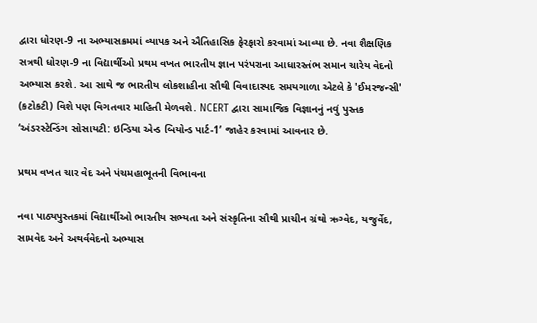દ્વારા ધોરણ-9 ના અભ્યાસક્રમમાં વ્યાપક અને ઐતિહાસિક ફેરફારો કરવામાં આવ્યા છે. નવા શૈક્ષણિક સત્રથી ધોરણ-9 ના વિદ્યાર્થીઓ પ્રથમ વખત ભારતીય જ્ઞાન પરંપરાના આધારસ્તંભ સમાન ચારેય વેદનો અભ્યાસ કરશે. આ સાથે જ ભારતીય લોકશાહીના સૌથી વિવાદાસ્પદ સમયગાળા એટલે કે 'ઈમરજન્સી' (કટોકટી) વિશે પણ વિગતવાર માહિતી મેળવશે. NCERT દ્વારા સામાજિક વિજ્ઞાનનું નવું પુસ્તક ‘અંડરસ્ટેન્ડિંગ સોસાયટી: ઇન્ડિયા એન્ડ બિયોન્ડ પાર્ટ-1’ જાહેર કરવામાં આવનાર છે.

પ્રથમ વખત ચાર વેદ અને પંચમહાભૂતની વિભાવના

નવા પાઠ્યપુસ્તકમાં વિદ્યાર્થીઓ ભારતીય સભ્યતા અને સંસ્કૃતિના સૌથી પ્રાચીન ગ્રંથો ઋગ્વેદ, યજુર્વેદ, સામવેદ અને અથર્વવેદનો અભ્યાસ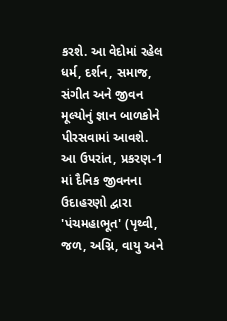કરશે. આ વેદોમાં રહેલ ધર્મ, દર્શન, સમાજ, સંગીત અને જીવન મૂલ્યોનું જ્ઞાન બાળકોને પીરસવામાં આવશે. આ ઉપરાંત, પ્રકરણ-1 માં દૈનિક જીવનના ઉદાહરણો દ્વારા 'પંચમહાભૂત' (પૃથ્વી, જળ, અગ્નિ, વાયુ અને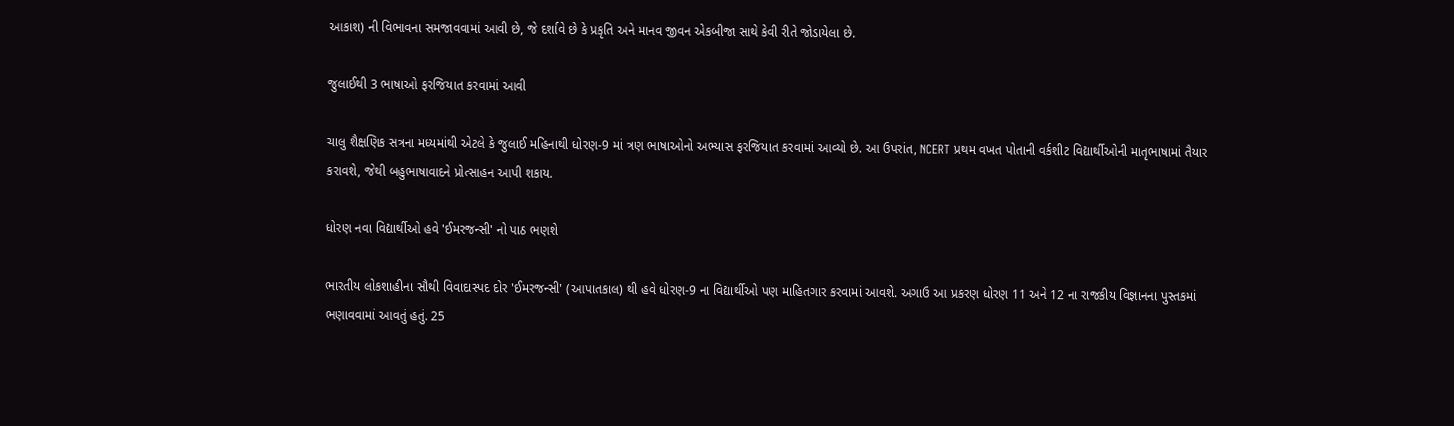આકાશ) ની વિભાવના સમજાવવામાં આવી છે, જે દર્શાવે છે કે પ્રકૃતિ અને માનવ જીવન એકબીજા સાથે કેવી રીતે જોડાયેલા છે.

જુલાઈથી 3 ભાષાઓ ફરજિયાત કરવામાં આવી

ચાલુ શૈક્ષણિક સત્રના મધ્યમાંથી એટલે કે જુલાઈ મહિનાથી ધોરણ-9 માં ત્રણ ભાષાઓનો અભ્યાસ ફરજિયાત કરવામાં આવ્યો છે. આ ઉપરાંત, NCERT પ્રથમ વખત પોતાની વર્કશીટ વિદ્યાર્થીઓની માતૃભાષામાં તૈયાર કરાવશે, જેથી બહુભાષાવાદને પ્રોત્સાહન આપી શકાય.

ધોરણ નવા વિદ્યાર્થીઓ હવે 'ઈમરજન્સી' નો પાઠ ભણશે

ભારતીય લોકશાહીના સૌથી વિવાદાસ્પદ દોર 'ઈમરજન્સી' (આપાતકાલ) થી હવે ધોરણ-9 ના વિદ્યાર્થીઓ પણ માહિતગાર કરવામાં આવશે. અગાઉ આ પ્રકરણ ધોરણ 11 અને 12 ના રાજકીય વિજ્ઞાનના પુસ્તકમાં ભણાવવામાં આવતું હતું. 25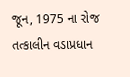જૂન, 1975 ના રોજ તત્કાલીન વડાપ્રધાન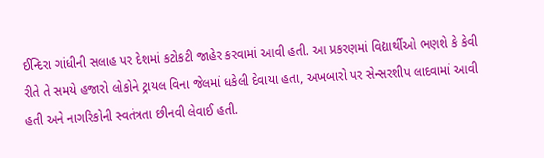ઈન્દિરા ગાંધીની સલાહ પર દેશમાં કટોકટી જાહેર કરવામાં આવી હતી. આ પ્રકરણમાં વિદ્યાર્થીઓ ભણશે કે કેવી રીતે તે સમયે હજારો લોકોને ટ્રાયલ વિના જેલમાં ધકેલી દેવાયા હતા, અખબારો પર સેન્સરશીપ લાદવામાં આવી હતી અને નાગરિકોની સ્વતંત્રતા છીનવી લેવાઈ હતી.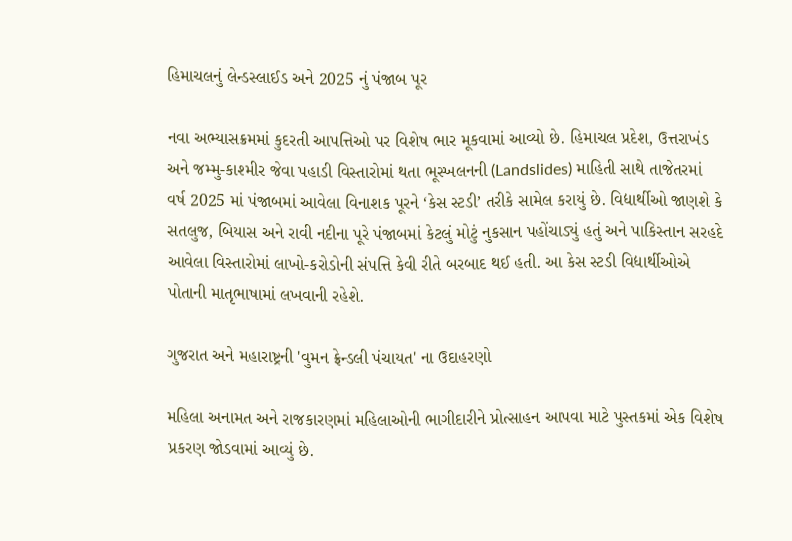હિમાચલનું લેન્ડસ્લાઈડ અને 2025 નું પંજાબ પૂર

નવા અભ્યાસક્રમમાં કુદરતી આપત્તિઓ પર વિશેષ ભાર મૂકવામાં આવ્યો છે. હિમાચલ પ્રદેશ, ઉત્તરાખંડ અને જમ્મુ-કાશ્મીર જેવા પહાડી વિસ્તારોમાં થતા ભૂસ્ખલનની (Landslides) માહિતી સાથે તાજેતરમાં વર્ષ 2025 માં પંજાબમાં આવેલા વિનાશક પૂરને ‘કેસ સ્ટડી’ તરીકે સામેલ કરાયું છે. વિદ્યાર્થીઓ જાણશે કે સતલુજ, બિયાસ અને રાવી નદીના પૂરે પંજાબમાં કેટલું મોટું નુકસાન પહોંચાડ્યું હતું અને પાકિસ્તાન સરહદે આવેલા વિસ્તારોમાં લાખો-કરોડોની સંપત્તિ કેવી રીતે બરબાદ થઈ હતી. આ કેસ સ્ટડી વિદ્યાર્થીઓએ પોતાની માતૃભાષામાં લખવાની રહેશે.

ગુજરાત અને મહારાષ્ટ્રની 'વુમન ફ્રેન્ડલી પંચાયત' ના ઉદાહરણો

મહિલા અનામત અને રાજકારણમાં મહિલાઓની ભાગીદારીને પ્રોત્સાહન આપવા માટે પુસ્તકમાં એક વિશેષ પ્રકરણ જોડવામાં આવ્યું છે.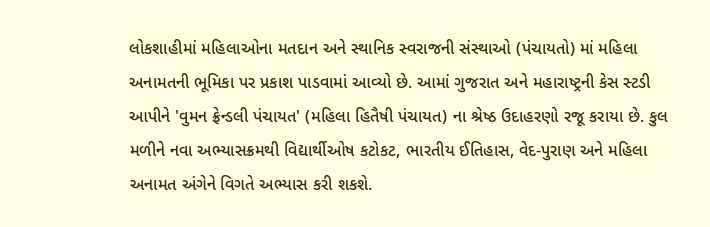લોકશાહીમાં મહિલાઓના મતદાન અને સ્થાનિક સ્વરાજની સંસ્થાઓ (પંચાયતો) માં મહિલા અનામતની ભૂમિકા પર પ્રકાશ પાડવામાં આવ્યો છે. આમાં ગુજરાત અને મહારાષ્ટ્રની કેસ સ્ટડી આપીને 'વુમન ફ્રેન્ડલી પંચાયત' (મહિલા હિતૈષી પંચાયત) ના શ્રેષ્ઠ ઉદાહરણો રજૂ કરાયા છે. કુલ મળીને નવા અભ્યાસક્રમથી વિદ્યાર્થીઓષ કટોકટ, ભારતીય ઈતિહાસ, વેદ-પુરાણ અને મહિલા અનામત અંગેને વિગતે અભ્યાસ કરી શકશે.